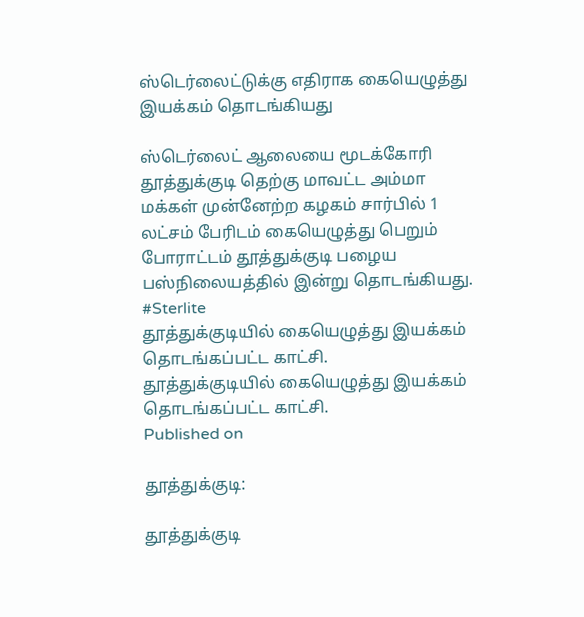ஸ்டெர்லைட்டுக்கு எதிராக கையெழுத்து இயக்கம் தொடங்கியது

ஸ்டெர்லைட் ஆலையை மூடக்கோரி தூத்துக்குடி தெற்கு மாவட்ட அம்மா மக்கள் முன்னேற்ற கழகம் சார்பில் 1 லட்சம் பேரிடம் கையெழுத்து பெறும் போராட்டம் தூத்துக்குடி பழைய பஸ்நிலையத்தில் இன்று தொடங்கியது. #Sterlite
தூத்துக்குடியில் கையெழுத்து இயக்கம் தொடங்கப்பட்ட காட்சி.
தூத்துக்குடியில் கையெழுத்து இயக்கம் தொடங்கப்பட்ட காட்சி.
Published on

தூத்துக்குடி:

தூத்துக்குடி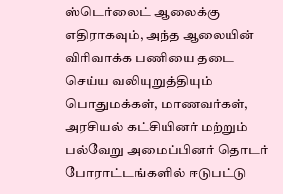ஸ்டெர்லைட் ஆலைக்கு எதிராகவும், அந்த ஆலையின் விரிவாக்க பணியை தடை செய்ய வலியுறுத்தியும் பொதுமக்கள், மாணவர்கள், அரசியல் கட்சியினர் மற்றும் பல்வேறு அமைப்பினர் தொடர் போராட்டங்களில் ஈடுபட்டு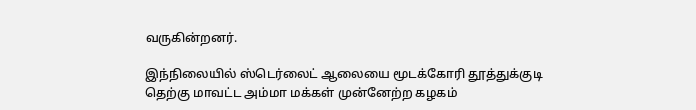வருகின்றனர்.

இந்நிலையில் ஸ்டெர்லைட் ஆலையை மூடக்கோரி தூத்துக்குடி தெற்கு மாவட்ட அம்மா மக்கள் முன்னேற்ற கழகம்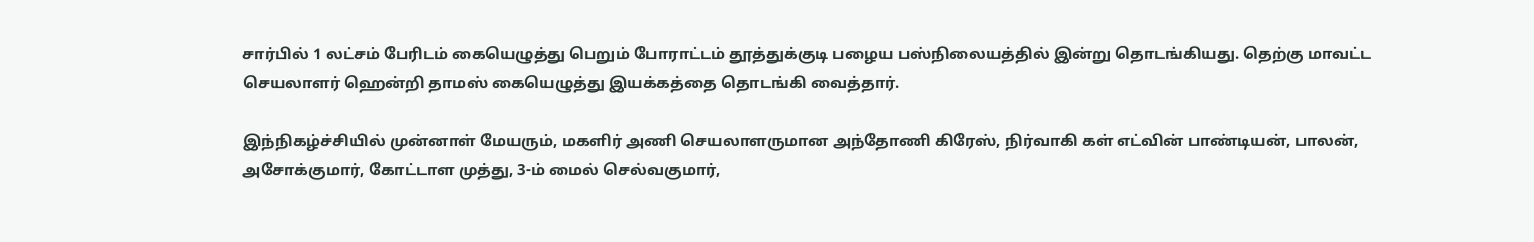சார்பில் 1 லட்சம் பேரிடம் கையெழுத்து பெறும் போராட்டம் தூத்துக்குடி பழைய பஸ்நிலையத்தில் இன்று தொடங்கியது. தெற்கு மாவட்ட செயலாளர் ஹென்றி தாமஸ் கையெழுத்து இயக்கத்தை தொடங்கி வைத்தார்.

இந்நிகழ்ச்சியில் முன்னாள் மேயரும், மகளிர் அணி செயலாளருமான அந்தோணி கிரேஸ், நிர்வாகி கள் எட்வின் பாண்டியன், பாலன், அசோக்குமார், கோட்டாள முத்து, 3-ம் மைல் செல்வகுமார்,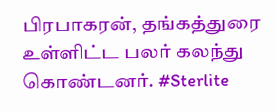பிரபாகரன், தங்கத்துரை உள்ளிட்ட பலர் கலந்து கொண்டனர். #Sterlite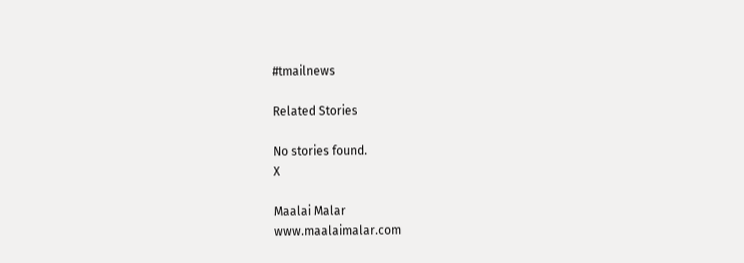#tmailnews

Related Stories

No stories found.
X

Maalai Malar
www.maalaimalar.com